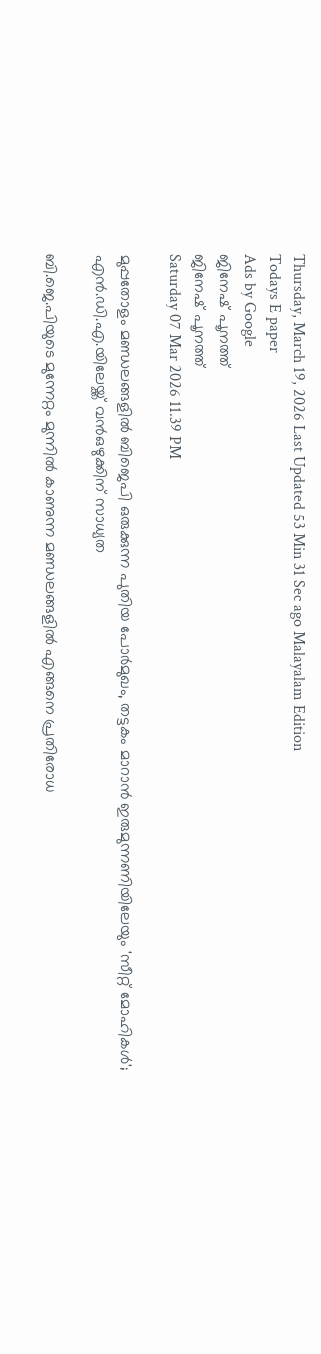Thursday, March 19, 2026 Last Updated 53 Min 31 Sec ago Malayalam Edition
Todays E paper
Ads by Google
ജിനേഷ്‌ പൂനത്ത്‌
ജിനേഷ്‌ പൂനത്ത്‌
Saturday 07 Mar 2026 11.39 PM

മുപ്പതോളം മണ്ഡലങ്ങളിൽ ബിജെപി ഒരുക്കുന്ന പുതിയ പോർമുഖം, തട്ടകം മാറാൻ ഇരുമുന്നണിയിലേയും 'സീറ്റ് മോഹികൾ'; എന്‍.ഡി.എ.യിലേയ്ക്ക് വൻഒഴുക്കിന് സാധ്യത

ബി.ജെ.പിയുടെ മുന്നേറ്റം മുന്നില്‍ കാണുന്ന മണ്ഡലങ്ങളില്‍ എങ്ങനെ പ്രതിരോധ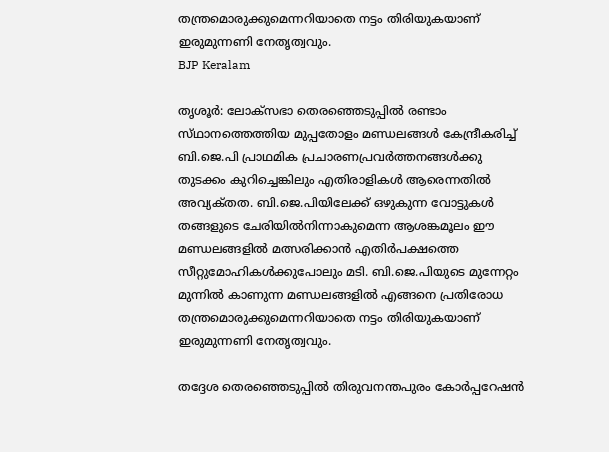തന്ത്രമൊരുക്കുമെന്നറിയാതെ നട്ടം തിരിയുകയാണ്‌ ഇരുമുന്നണി നേതൃത്വവും.
BJP Keralam

തൃശൂര്‍: ലോക്‌സഭാ തെരഞ്ഞെടുപ്പില്‍ രണ്ടാം സ്‌ഥാനത്തെത്തിയ മുപ്പതോളം മണ്ഡലങ്ങള്‍ കേന്ദ്രീകരിച്ച്‌ ബി.ജെ.പി പ്രാഥമിക പ്രചാരണപ്രവര്‍ത്തനങ്ങള്‍ക്കു തുടക്കം കുറിച്ചെങ്കിലും എതിരാളികള്‍ ആരെന്നതില്‍ അവ്യക്‌തത. ബി.ജെ.പിയിലേക്ക്‌ ഒഴുകുന്ന വോട്ടുകള്‍ തങ്ങളുടെ ചേരിയില്‍നിന്നാകുമെന്ന ആശങ്കമൂലം ഈ മണ്ഡലങ്ങളില്‍ മത്സരിക്കാന്‍ എതിര്‍പക്ഷത്തെ സീറ്റുമോഹികള്‍ക്കുപോലും മടി. ബി.ജെ.പിയുടെ മുന്നേറ്റം മുന്നില്‍ കാണുന്ന മണ്ഡലങ്ങളില്‍ എങ്ങനെ പ്രതിരോധ തന്ത്രമൊരുക്കുമെന്നറിയാതെ നട്ടം തിരിയുകയാണ്‌ ഇരുമുന്നണി നേതൃത്വവും.

തദ്ദേശ തെരഞ്ഞെടുപ്പില്‍ തിരുവനന്തപുരം കോര്‍പ്പറേഷന്‍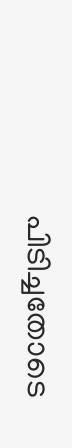പിടിച്ചതോടെ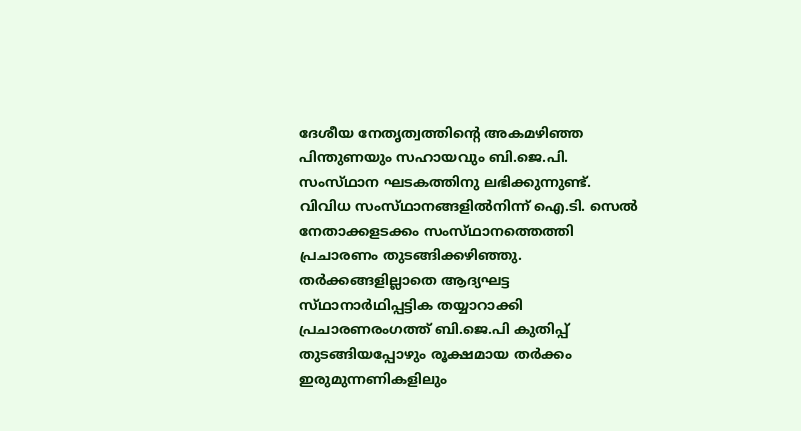ദേശീയ നേതൃത്വത്തിന്റെ അകമഴിഞ്ഞ പിന്തുണയും സഹായവും ബി.ജെ.പി. സംസ്‌ഥാന ഘടകത്തിനു ലഭിക്കുന്നുണ്ട്‌. വിവിധ സംസ്‌ഥാനങ്ങളില്‍നിന്ന്‌ ഐ.ടി. സെല്‍ നേതാക്കളടക്കം സംസ്‌ഥാനത്തെത്തി പ്രചാരണം തുടങ്ങിക്കഴിഞ്ഞു. തര്‍ക്കങ്ങളില്ലാതെ ആദ്യഘട്ട സ്‌ഥാനാര്‍ഥിപ്പട്ടിക തയ്യാറാക്കി പ്രചാരണരംഗത്ത്‌ ബി.ജെ.പി കുതിപ്പ്‌ തുടങ്ങിയപ്പോഴും രൂക്ഷമായ തര്‍ക്കം ഇരുമുന്നണികളിലും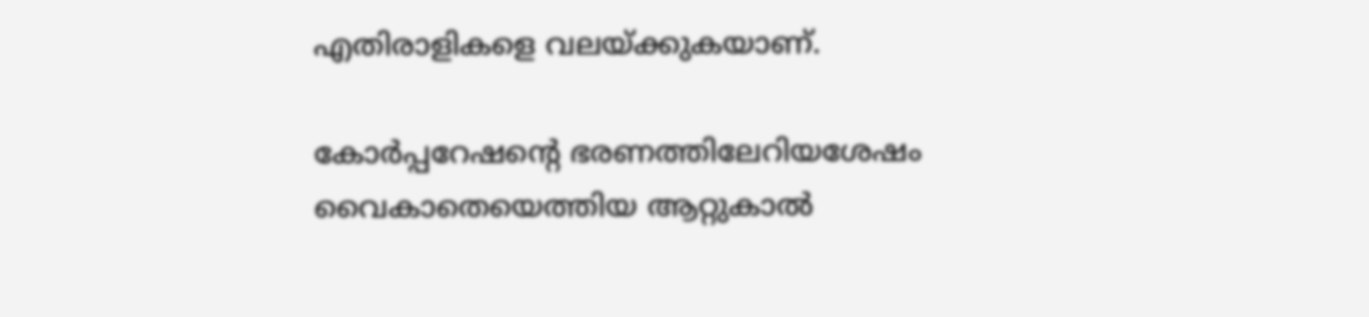എതിരാളികളെ വലയ്‌ക്കുകയാണ്‌.

കോര്‍പ്പറേഷന്റെ ഭരണത്തിലേറിയശേഷം വൈകാതെയെത്തിയ ആറ്റുകാല്‍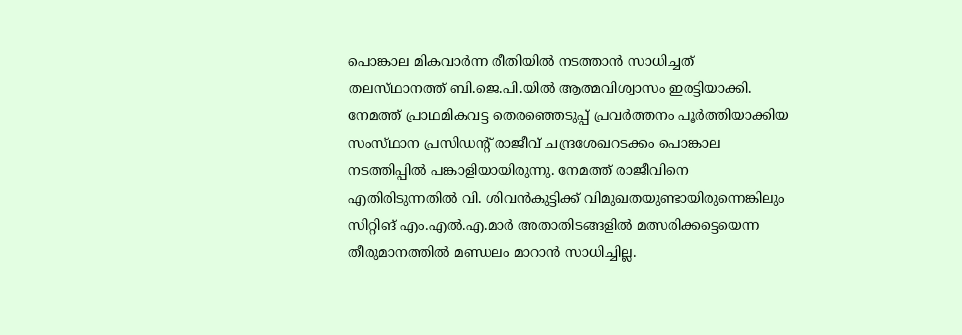പൊങ്കാല മികവാര്‍ന്ന രീതിയില്‍ നടത്താന്‍ സാധിച്ചത്‌ തലസ്‌ഥാനത്ത്‌ ബി.ജെ.പി.യില്‍ ആത്മവിശ്വാസം ഇരട്ടിയാക്കി. നേമത്ത്‌ പ്രാഥമികവട്ട തെരഞ്ഞെടുപ്പ്‌ പ്രവര്‍ത്തനം പൂര്‍ത്തിയാക്കിയ സംസ്‌ഥാന പ്രസിഡന്റ്‌ രാജീവ്‌ ചന്ദ്രശേഖറടക്കം പൊങ്കാല നടത്തിപ്പില്‍ പങ്കാളിയായിരുന്നു. നേമത്ത്‌ രാജീവിനെ എതിരിടുന്നതില്‍ വി. ശിവന്‍കുട്ടിക്ക്‌ വിമുഖതയുണ്ടായിരുന്നെങ്കിലും സിറ്റിങ്‌ എം.എല്‍.എ.മാര്‍ അതാതിടങ്ങളില്‍ മത്സരിക്കട്ടെയെന്ന തീരുമാനത്തില്‍ മണ്ഡലം മാറാന്‍ സാധിച്ചില്ല.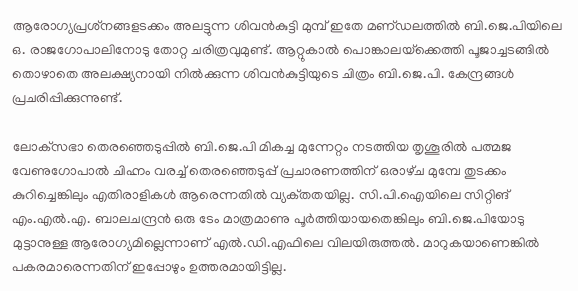ആരോഗ്യപ്രശ്‌നങ്ങളടക്കം അലട്ടുന്ന ശിവന്‍കുട്ടി മുമ്പ്‌ ഇതേ മണ്‌ഡലത്തില്‍ ബി.ജെ.പിയിലെ ഒ. രാജഗോപാലിനോടു തോറ്റ ചരിത്രവുമുണ്ട്‌. ആറ്റുകാല്‍ പൊങ്കാലയ്‌ക്കെത്തി പൂജാച്ചടങ്ങില്‍ തൊഴാതെ അലക്ഷ്യനായി നില്‍ക്കുന്ന ശിവന്‍കുട്ടിയുടെ ചിത്രം ബി.ജെ.പി. കേന്ദ്രങ്ങള്‍ പ്രചരിപ്പിക്കുന്നുണ്ട്‌.

ലോക്‌സഭാ തെരഞ്ഞെടുപ്പില്‍ ബി.ജെ.പി മികച്ച മുന്നേറ്റം നടത്തിയ തൃശൂരില്‍ പത്മജ വേണുഗോപാല്‍ ചിഹ്നം വരച്ച്‌ തെരഞ്ഞെടുപ്പ്‌ പ്രചാരണത്തിന്‌ ഒരാഴ്‌ച മുമ്പേ തുടക്കം കുറിച്ചെങ്കിലും എതിരാളികള്‍ ആരെന്നതില്‍ വ്യക്‌തതയില്ല. സി.പി.ഐയിലെ സിറ്റിങ്‌ എം.എല്‍.എ. ബാലചന്ദ്രന്‍ ഒരു ടേം മാത്രമാണു പൂര്‍ത്തിയായതെങ്കിലും ബി.ജെ.പിയോടു മുട്ടാനുള്ള ആരോഗ്യമില്ലെന്നാണ്‌ എല്‍.ഡി.എഫിലെ വിലയിരുത്തല്‍. മാറുകയാണെങ്കില്‍ പകരമാരെന്നതിന്‌ ഇപ്പോഴും ഉത്തരമായിട്ടില്ല.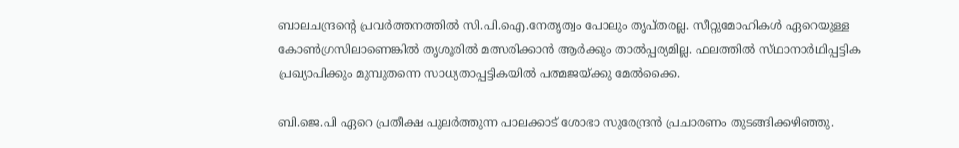ബാലചന്ദ്രന്റെ പ്രവര്‍ത്തനത്തില്‍ സി.പി.ഐ.നേതൃത്വം പോലും തൃപ്‌തരല്ല. സീറ്റുമോഹികള്‍ ഏറെയുള്ള കോണ്‍ഗ്രസിലാണെങ്കില്‍ തൃശൂരില്‍ മത്സരിക്കാന്‍ ആര്‍ക്കും താല്‍പ്പര്യമില്ല. ഫലത്തില്‍ സ്‌ഥാനാര്‍ഥിപ്പട്ടിക പ്രഖ്യാപിക്കും മുമ്പുതന്നെ സാധ്യതാപ്പട്ടികയില്‍ പത്മജയ്‌ക്കു മേല്‍ക്കൈ.

ബി.ജെ.പി ഏറെ പ്രതീക്ഷ പുലര്‍ത്തുന്ന പാലക്കാട്‌ ശോഭാ സുരേന്ദ്രന്‍ പ്രചാരണം തുടങ്ങിക്കഴിഞ്ഞു.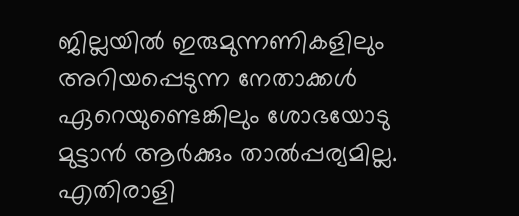ജില്ലയില്‍ ഇരുമുന്നണികളിലും അറിയപ്പെടുന്ന നേതാക്കള്‍ ഏറെയുണ്ടെങ്കിലും ശോഭയോടു മുട്ടാന്‍ ആര്‍ക്കും താല്‍പ്പര്യമില്ല. എതിരാളി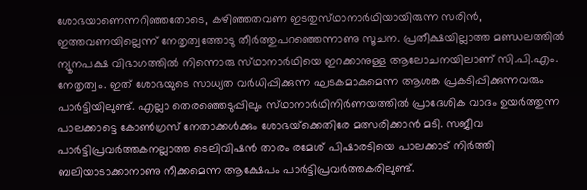ശോഭയാണെന്നറിഞ്ഞതോടെ, കഴിഞ്ഞതവണ ഇടതുസ്‌ഥാനാര്‍ഥിയായിരുന്ന സരിന്‍, ഇത്തവണയില്ലെന്ന്‌ നേതൃത്വത്തോടു തീര്‍ത്തുപറഞ്ഞെന്നാണു സൂചന. പ്രതീക്ഷയില്ലാത്ത മണ്ഡലത്തില്‍ ന്യൂനപക്ഷ വിഭാഗത്തില്‍ നിന്നൊരു സ്‌ഥാനാര്‍ഥിയെ ഇറക്കാനുള്ള ആലോചനയിലാണ്‌ സി.പി.എം. നേതൃത്വം. ഇത്‌ ശോഭയുടെ സാധ്യത വര്‍ധിപ്പിക്കുന്ന ഘടകമാകുമെന്ന ആശങ്ക പ്രകടിപ്പിക്കുന്നവരും പാര്‍ട്ടിയിലുണ്ട്‌. എല്ലാ തെരഞ്ഞെടുപ്പിലും സ്‌ഥാനാര്‍ഥിനിര്‍ണയത്തില്‍ പ്രാദേശിക വാദം ഉയര്‍ത്തുന്ന പാലക്കാട്ടെ കോണ്‍ഗ്രസ്‌ നേതാക്കള്‍ക്കും ശോഭയ്‌ക്കെതിരേ മത്സരിക്കാന്‍ മടി. സജീവ പാര്‍ട്ടിപ്രവര്‍ത്തകനല്ലാത്ത ടെലിവിഷന്‍ താരം രമേശ്‌ പിഷാരടിയെ പാലക്കാട്‌ നിര്‍ത്തി ബലിയാടാക്കാനാണു നീക്കമെന്ന ആക്ഷേപം പാര്‍ട്ടിപ്രവര്‍ത്തകരിലുണ്ട്‌.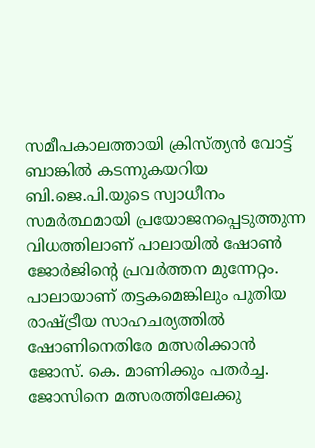സമീപകാലത്തായി ക്രിസ്‌ത്യന്‍ വോട്ട്‌ ബാങ്കില്‍ കടന്നുകയറിയ ബി.ജെ.പി.യുടെ സ്വാധീനം സമര്‍ത്ഥമായി പ്രയോജനപ്പെടുത്തുന്ന വിധത്തിലാണ്‌ പാലായില്‍ ഷോണ്‍ ജോര്‍ജിന്റെ പ്രവര്‍ത്തന മുന്നേറ്റം. പാലായാണ്‌ തട്ടകമെങ്കിലും പുതിയ രാഷ്‌ട്രീയ സാഹചര്യത്തില്‍ ഷോണിനെതിരേ മത്സരിക്കാന്‍ ജോസ്‌. കെ. മാണിക്കും പതര്‍ച്ച. ജോസിനെ മത്സരത്തിലേക്കു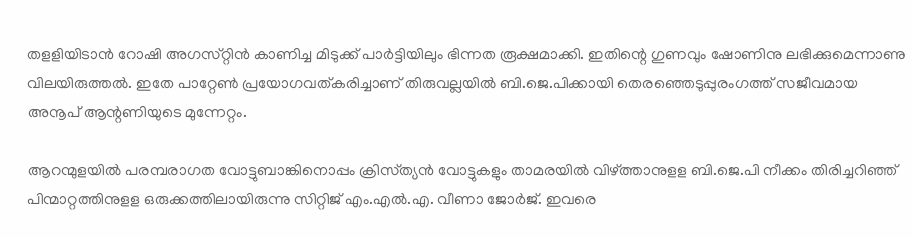തളളിയിടാന്‍ റോഷി അഗസ്‌റ്റിന്‍ കാണിച്ച മിടുക്ക്‌ പാര്‍ട്ടിയിലും ഭിന്നത രൂക്ഷമാക്കി. ഇതിന്റെ ഗുണവും ഷോണിനു ലഭിക്കുമെന്നാണു വിലയിരുത്തല്‍. ഇതേ പാറ്റേണ്‍ പ്രയോഗവത്‌കരിച്ചാണ്‌ തിരുവല്ലയില്‍ ബി.ജെ.പിക്കായി തെരഞ്ഞെടുപ്പുരംഗത്ത്‌ സജീവമായ അനൂപ്‌ ആന്റണിയുടെ മുന്നേറ്റം.

ആറന്മുളയില്‍ പരമ്പരാഗത വോട്ടുബാങ്കിനൊപ്പം ക്രിസ്‌ത്യന്‍ വോട്ടുകളും താമരയില്‍ വിഴ്‌ത്താനുളള ബി.ജെ.പി നീക്കം തിരിച്ചറിഞ്ഞ്‌ പിന്മാറ്റത്തിനുളള ഒരുക്കത്തിലായിരുന്നു സിറ്റിജ്‌ എം.എല്‍.എ. വീണാ ജോര്‍ജ്‌. ഇവരെ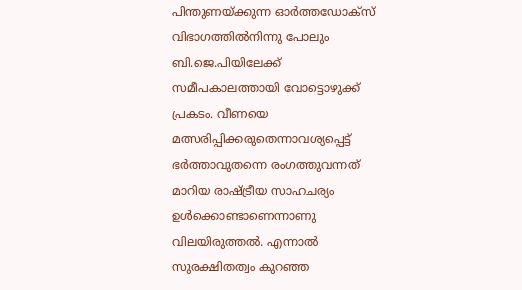പിന്തുണയ്‌ക്കുന്ന ഓര്‍ത്തഡോക്‌സ്‌ വിഭാഗത്തില്‍നിന്നു പോലും ബി.ജെ.പിയിലേക്ക്‌ സമീപകാലത്തായി വോട്ടൊഴുക്ക്‌ പ്രകടം. വീണയെ മത്സരിപ്പിക്കരുതെന്നാവശ്യപ്പെട്ട്‌ ഭര്‍ത്താവുതന്നെ രംഗത്തുവന്നത്‌ മാറിയ രാഷ്‌ട്രീയ സാഹചര്യം ഉള്‍ക്കൊണ്ടാണെന്നാണു വിലയിരുത്തല്‍. എന്നാല്‍ സുരക്ഷിതത്വം കുറഞ്ഞ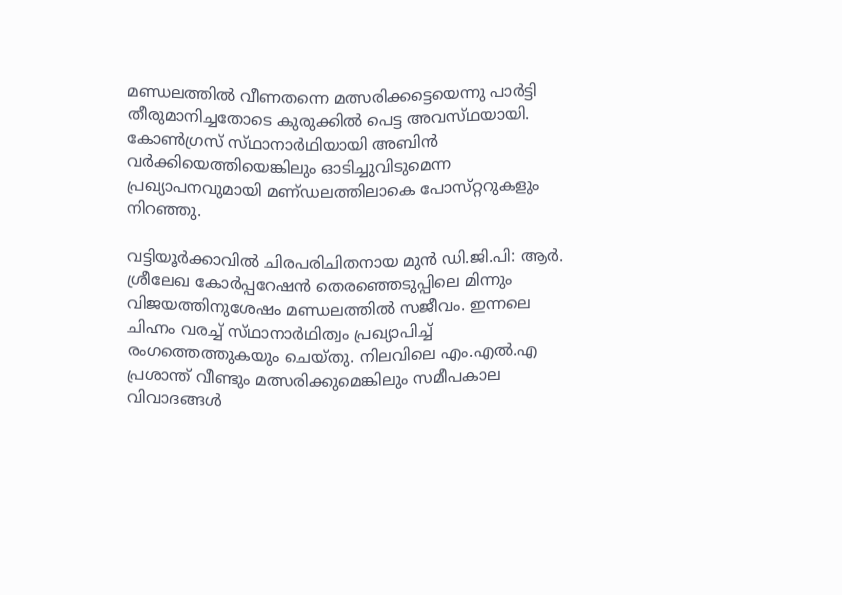മണ്ഡലത്തില്‍ വീണതന്നെ മത്സരിക്കട്ടെയെന്നു പാര്‍ട്ടി തീരുമാനിച്ചതോടെ കുരുക്കില്‍ പെട്ട അവസ്‌ഥയായി. കോണ്‍ഗ്രസ്‌ സ്‌ഥാനാര്‍ഥിയായി അബിന്‍ വര്‍ക്കിയെത്തിയെങ്കിലും ഓടിച്ചുവിടുമെന്ന പ്രഖ്യാപനവുമായി മണ്‌ഡലത്തിലാകെ പോസ്‌റ്ററുകളും നിറഞ്ഞു.

വട്ടിയൂര്‍ക്കാവില്‍ ചിരപരിചിതനായ മുന്‍ ഡി.ജി.പി: ആര്‍. ശ്രീലേഖ കോര്‍പ്പറേഷന്‍ തെരഞ്ഞെടുപ്പിലെ മിന്നും വിജയത്തിനുശേഷം മണ്ഡലത്തില്‍ സജീവം. ഇന്നലെ ചിഹ്നം വരച്ച്‌ സ്‌ഥാനാര്‍ഥിത്വം പ്രഖ്യാപിച്ച്‌ രംഗത്തെത്തുകയും ചെയ്‌തു. നിലവിലെ എം.എല്‍.എ പ്രശാന്ത്‌ വീണ്ടും മത്സരിക്കുമെങ്കിലും സമീപകാല വിവാദങ്ങള്‍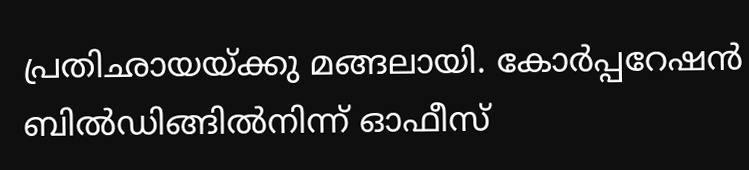പ്രതിഛായയ്‌ക്കു മങ്ങലായി. കോര്‍പ്പറേഷന്‍ ബില്‍ഡിങ്ങില്‍നിന്ന്‌ ഓഫീസ്‌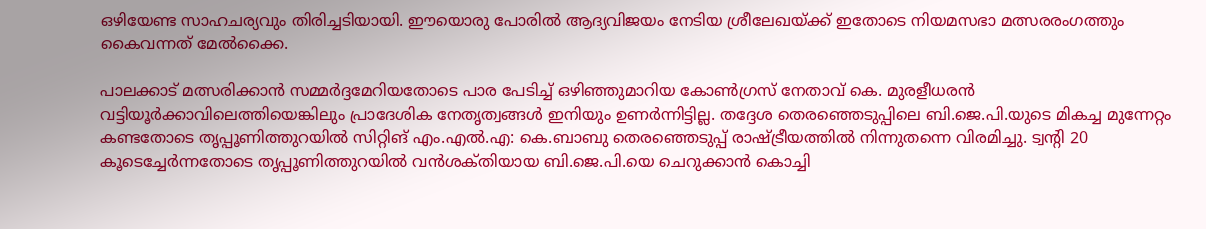ഒഴിയേണ്ട സാഹചര്യവും തിരിച്ചടിയായി. ഈയൊരു പോരില്‍ ആദ്യവിജയം നേടിയ ശ്രീലേഖയ്‌ക്ക്‌ ഇതോടെ നിയമസഭാ മത്സരരംഗത്തും കൈവന്നത്‌ മേല്‍ക്കൈ.

പാലക്കാട്‌ മത്സരിക്കാന്‍ സമ്മര്‍ദ്ദമേറിയതോടെ പാര പേടിച്ച്‌ ഒഴിഞ്ഞുമാറിയ കോണ്‍ഗ്രസ്‌ നേതാവ്‌ കെ. മുരളീധരന്‍ വട്ടിയൂര്‍ക്കാവിലെത്തിയെങ്കിലും പ്രാദേശിക നേതൃത്വങ്ങള്‍ ഇനിയും ഉണര്‍ന്നിട്ടില്ല. തദ്ദേശ തെരഞ്ഞെടുപ്പിലെ ബി.ജെ.പി.യുടെ മികച്ച മുന്നേറ്റം കണ്ടതോടെ തൃപ്പൂണിത്തുറയില്‍ സിറ്റിങ്‌ എം.എല്‍.എ: കെ.ബാബു തെരഞ്ഞെടുപ്പ്‌ രാഷ്‌ട്രീയത്തില്‍ നിന്നുതന്നെ വിരമിച്ചു. ട്വന്റി 20 കൂടെച്ചേര്‍ന്നതോടെ തൃപ്പൂണിത്തുറയില്‍ വന്‍ശക്‌തിയായ ബി.ജെ.പി.യെ ചെറുക്കാന്‍ കൊച്ചി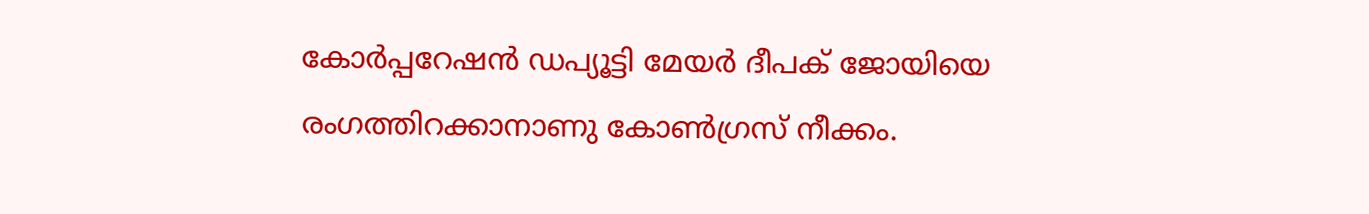കോര്‍പ്പറേഷന്‍ ഡപ്യൂട്ടി മേയര്‍ ദീപക്‌ ജോയിയെ രംഗത്തിറക്കാനാണു കോണ്‍ഗ്രസ്‌ നീക്കം.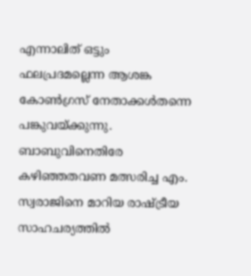എന്നാലിത്‌ ഒട്ടും ഫലപ്രദമല്ലെന്ന ആശങ്ക കോണ്‍ഗ്രസ്‌ നേതാക്കള്‍തന്നെ പങ്കുവയ്‌ക്കുന്നു. ബാബുവിനെതിരേ കഴിഞ്ഞതവണ മത്സരിച്ച എം. സ്വരാജിനെ മാറിയ രാഷ്‌ട്രീയ സാഹചര്യത്തില്‍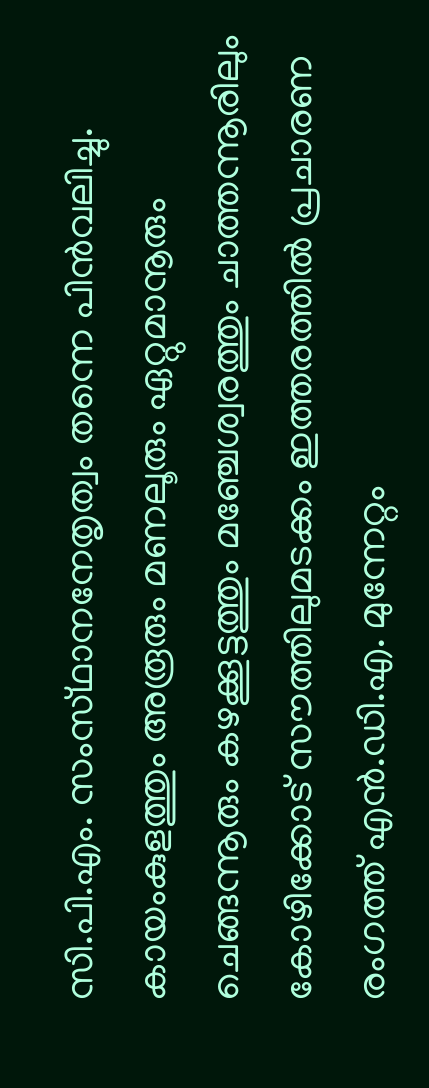സി.പി.എം. സംസ്‌ഥാനനേതൃത്വം തന്നെ പിന്‍വലിച്ചു. കായംകുളത്തും അരൂരും മണലൂരും ഏറ്റുമാനൂരും ചെങ്ങന്നൂരും കഴക്കൂട്ടത്തും മഞ്ചേശ്വരത്തും ചാത്തന്നൂരിലും കോഴിക്കോട്‌ സൗത്തിലുമടക്കം ഇത്തരത്തില്‍ പ്രചാരണ രംഗത്ത്‌ എന്‍.ഡി.എ. മുന്നേറ്റം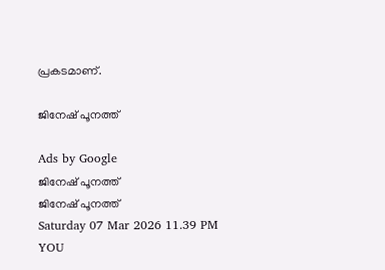പ്രകടമാണ്‌.

ജിനേഷ്‌ പൂനത്ത്‌

Ads by Google
ജിനേഷ്‌ പൂനത്ത്‌
ജിനേഷ്‌ പൂനത്ത്‌
Saturday 07 Mar 2026 11.39 PM
YOU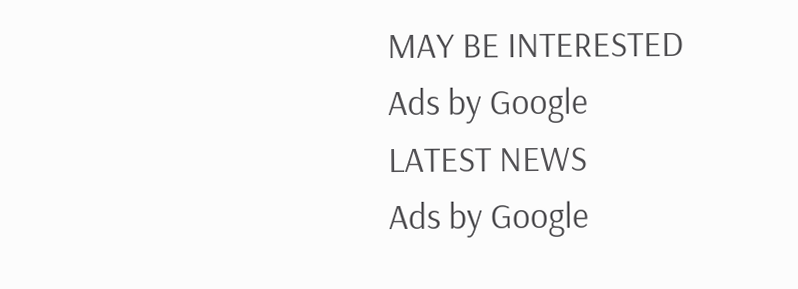MAY BE INTERESTED
Ads by Google
LATEST NEWS
Ads by Google